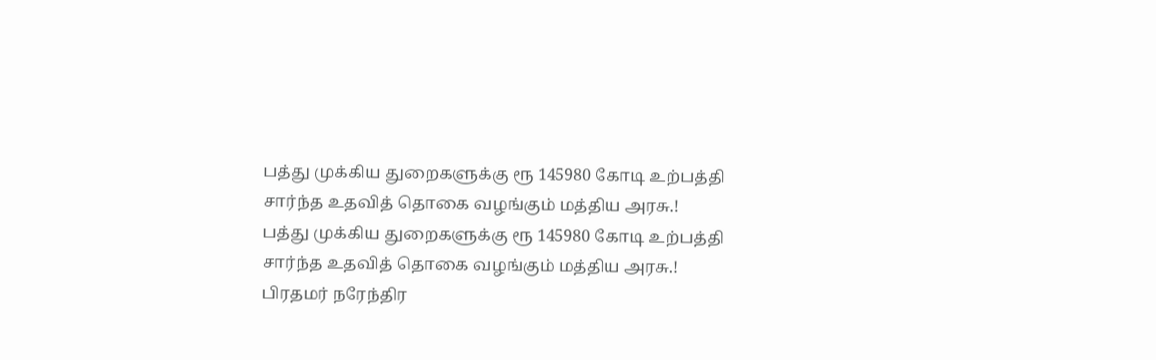பத்து முக்கிய துறைகளுக்கு ரூ 145980 கோடி உற்பத்தி சார்ந்த உதவித் தொகை வழங்கும் மத்திய அரசு.!
பத்து முக்கிய துறைகளுக்கு ரூ 145980 கோடி உற்பத்தி சார்ந்த உதவித் தொகை வழங்கும் மத்திய அரசு.!
பிரதமர் நரேந்திர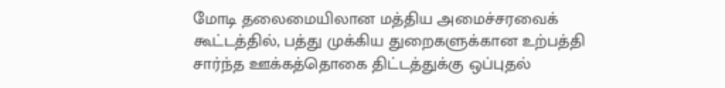மோடி தலைமையிலான மத்திய அமைச்சரவைக் கூட்டத்தில், பத்து முக்கிய துறைகளுக்கான உற்பத்தி சார்ந்த ஊக்கத்தொகை திட்டத்துக்கு ஒப்புதல்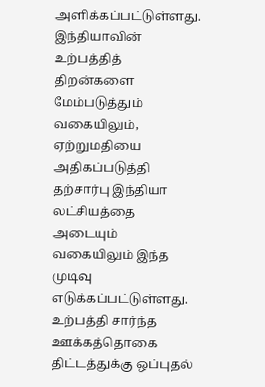அளிக்கப்பட்டுள்ளது. இந்தியாவின் உற்பத்தித் திறன்களை மேம்படுத்தும் வகையிலும், ஏற்றுமதியை அதிகப்படுத்தி தற்சார்பு இந்தியா லட்சியத்தை அடையும் வகையிலும் இந்த முடிவு எடுக்கப்பட்டுள்ளது. உற்பத்தி சார்ந்த ஊக்கத்தொகை திட்டத்துக்கு ஒப்புதல்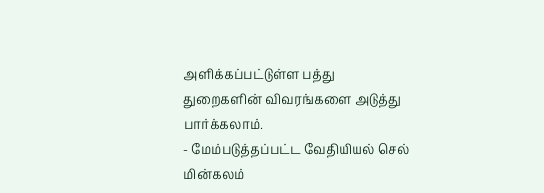அளிக்கப்பட்டுள்ள பத்து துறைகளின் விவரங்களை அடுத்து பார்க்கலாம்.
- மேம்படுத்தப்பட்ட வேதியியல் செல் மின்கலம்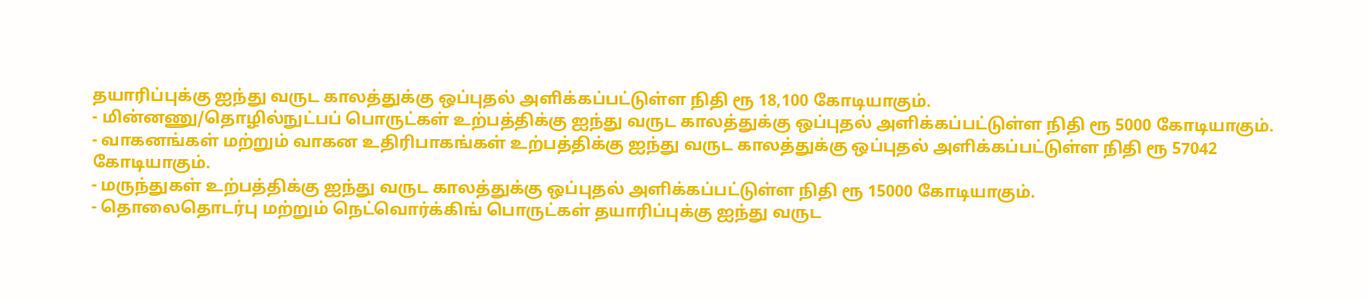தயாரிப்புக்கு ஐந்து வருட காலத்துக்கு ஒப்புதல் அளிக்கப்பட்டுள்ள நிதி ரூ 18,100 கோடியாகும்.
- மின்னணு/தொழில்நுட்பப் பொருட்கள் உற்பத்திக்கு ஐந்து வருட காலத்துக்கு ஒப்புதல் அளிக்கப்பட்டுள்ள நிதி ரூ 5000 கோடியாகும்.
- வாகனங்கள் மற்றும் வாகன உதிரிபாகங்கள் உற்பத்திக்கு ஐந்து வருட காலத்துக்கு ஒப்புதல் அளிக்கப்பட்டுள்ள நிதி ரூ 57042 கோடியாகும்.
- மருந்துகள் உற்பத்திக்கு ஐந்து வருட காலத்துக்கு ஒப்புதல் அளிக்கப்பட்டுள்ள நிதி ரூ 15000 கோடியாகும்.
- தொலைதொடர்பு மற்றும் நெட்வொர்க்கிங் பொருட்கள் தயாரிப்புக்கு ஐந்து வருட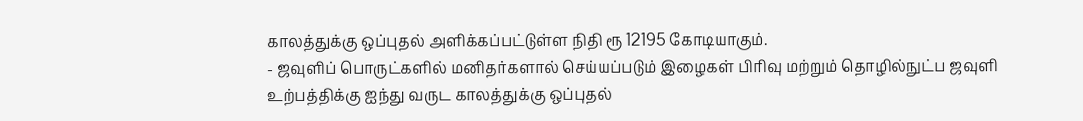காலத்துக்கு ஒப்புதல் அளிக்கப்பட்டுள்ள நிதி ரூ 12195 கோடியாகும்.
- ஜவுளிப் பொருட்களில் மனிதர்களால் செய்யப்படும் இழைகள் பிரிவு மற்றும் தொழில்நுட்ப ஜவுளி உற்பத்திக்கு ஐந்து வருட காலத்துக்கு ஒப்புதல்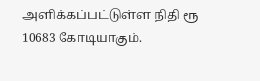அளிக்கப்பட்டுள்ள நிதி ரூ 10683 கோடியாகும்.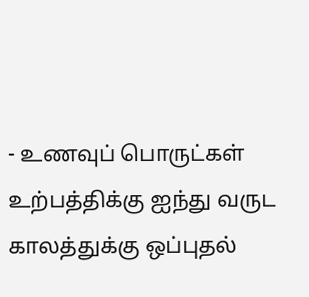- உணவுப் பொருட்கள் உற்பத்திக்கு ஐந்து வருட காலத்துக்கு ஒப்புதல்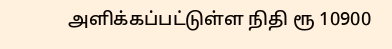அளிக்கப்பட்டுள்ள நிதி ரூ 10900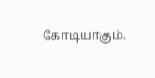கோடியாகும்.